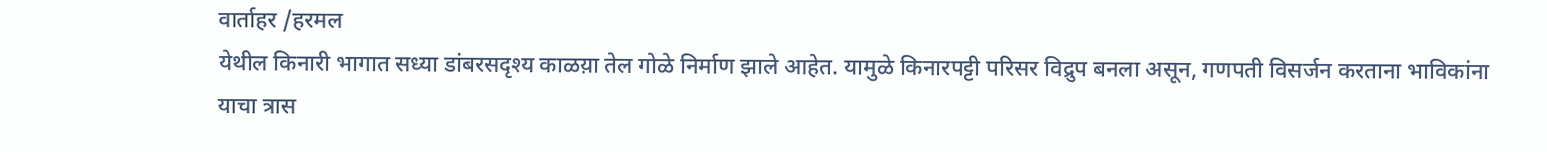वार्ताहर /हरमल
येथील किनारी भागात सध्या डांबरसदृश्य काळय़ा तेल गोळे निर्माण झाले आहेत. यामुळे किनारपट्टी परिसर विद्रुप बनला असून, गणपती विसर्जन करताना भाविकांना याचा त्रास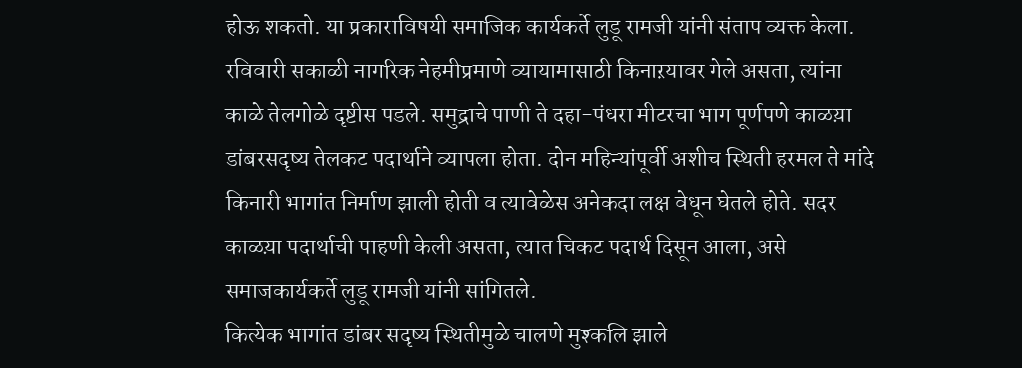होऊ शकतो. या प्रकाराविषयी समाजिक कार्यकर्ते लुडू रामजी यांनी संताप व्यक्त केला.
रविवारी सकाळी नागरिक नेहमीप्रमाणे व्यायामासाठी किनाऱयावर गेले असता, त्यांना काळे तेलगोळे दृष्टीस पडले. समुद्राचे पाणी ते दहा-पंधरा मीटरचा भाग पूर्णपणे काळय़ा डांबरसदृष्य तेलकट पदार्थाने व्यापला होता. दोन महिन्यांपूर्वी अशीच स्थिती हरमल ते मांदे किनारी भागांत निर्माण झाली होती व त्यावेळेस अनेकदा लक्ष वेधून घेतले होते. सदर काळय़ा पदार्थाची पाहणी केली असता, त्यात चिकट पदार्थ दिसून आला, असे समाजकार्यकर्ते लुडू रामजी यांनी सांगितले.
कित्येक भागांत डांबर सदृष्य स्थितीमुळे चालणे मुश्कलि झाले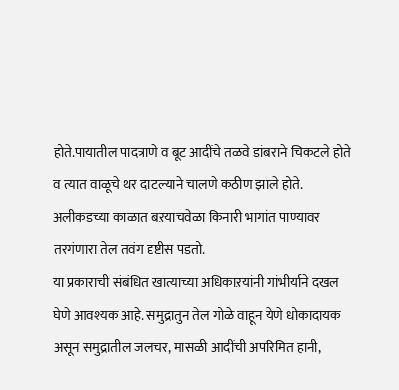होते.पायातील पादत्राणे व बूट आदींचे तळवे डांबराने चिकटले होते व त्यात वाळूचे थर दाटल्याने चालणे कठीण झाले होते. अलीकडच्या काळात बऱयाचवेळा किनारी भागांत पाण्यावर तरगंणारा तेल तवंग दृष्टीस पडतो.
या प्रकाराची संबंधित खात्याच्या अधिकाऱयांनी गांभीर्याने दखल घेणे आवश्यक आहे. समुद्रातुन तेल गोळे वाहून येणे धोकादायक असून समुद्रातील जलचर, मासळी आदींची अपरिमित हानी,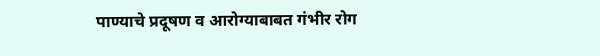पाण्याचे प्रदूषण व आरोग्याबाबत गंभीर रोग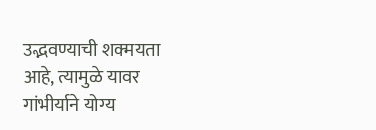उद्भवण्याची शक्मयता आहे, त्यामुळे यावर गांभीर्याने योग्य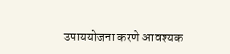उपाययोजना करणे आवश्यक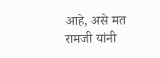आहे, असे मत रामजी यांनी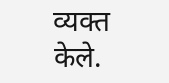व्यक्त केले.